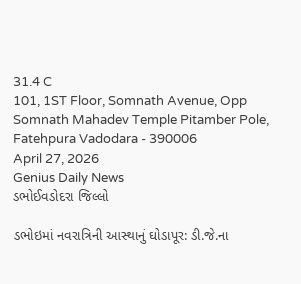31.4 C
101, 1ST Floor, Somnath Avenue, Opp Somnath Mahadev Temple Pitamber Pole, Fatehpura Vadodara - 390006
April 27, 2026
Genius Daily News
ડભોઈવડોદરા જિલ્લો

ડભોઇમાં નવરાત્રિની આસ્થાનું ઘોડાપૂર: ડી.જે.ના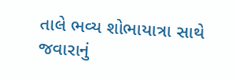તાલે ભવ્ય શોભાયાત્રા સાથે જવારાનું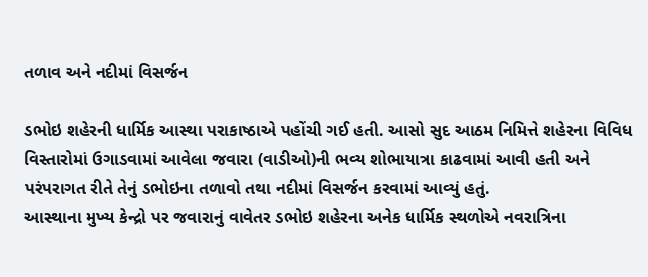તળાવ અને નદીમાં વિસર્જન

ડભોઇ શહેરની ધાર્મિક આસ્થા પરાકાષ્ઠાએ પહોંચી ગઈ હતી. આસો સુદ આઠમ નિમિત્તે શહેરના વિવિધ વિસ્તારોમાં ઉગાડવામાં આવેલા જવારા (વાડીઓ)ની ભવ્ય શોભાયાત્રા કાઢવામાં આવી હતી અને પરંપરાગત રીતે તેનું ડભોઇના તળાવો તથા નદીમાં વિસર્જન કરવામાં આવ્યું હતું.
આસ્થાના મુખ્ય કેન્દ્રો પર જવારાનું વાવેતર ડભોઇ શહેરના અનેક ધાર્મિક સ્થળોએ નવરાત્રિના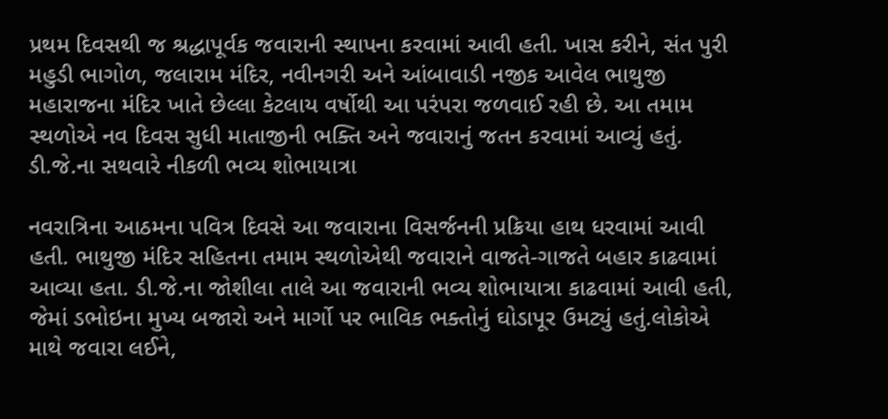પ્રથમ દિવસથી જ શ્રદ્ધાપૂર્વક જવારાની સ્થાપના કરવામાં આવી હતી. ખાસ કરીને, સંત પુરી મહુડી ભાગોળ, જલારામ મંદિર, નવીનગરી અને આંબાવાડી નજીક આવેલ ભાથુજી મહારાજના મંદિર ખાતે છેલ્લા કેટલાય વર્ષોથી આ પરંપરા જળવાઈ રહી છે. આ તમામ સ્થળોએ નવ દિવસ સુધી માતાજીની ભક્તિ અને જવારાનું જતન કરવામાં આવ્યું હતું.
ડી.જે.ના સથવારે નીકળી ભવ્ય શોભાયાત્રા

નવરાત્રિના આઠમના પવિત્ર દિવસે આ જવારાના વિસર્જનની પ્રક્રિયા હાથ ધરવામાં આવી હતી. ભાથુજી મંદિર સહિતના તમામ સ્થળોએથી જવારાને વાજતે-ગાજતે બહાર કાઢવામાં આવ્યા હતા. ડી.જે.ના જોશીલા તાલે આ જવારાની ભવ્ય શોભાયાત્રા કાઢવામાં આવી હતી, જેમાં ડભોઇના મુખ્ય બજારો અને માર્ગો પર ભાવિક ભક્તોનું ઘોડાપૂર ઉમટ્યું હતું.લોકોએ માથે જવારા લઈને,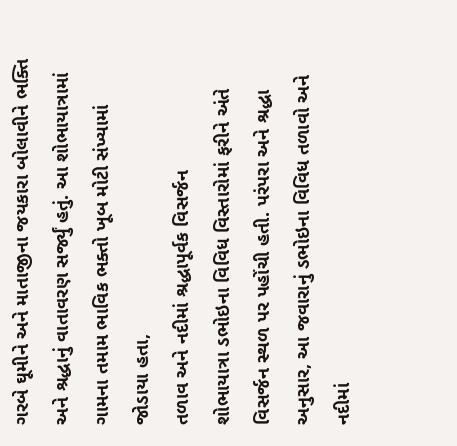ગરબે ઘૂમીને અને માતાજીના જયકારા બોલાવીને ભક્તિ અને શ્રદ્ધાનું વાતાવરણ સર્જ્યું હતું. આ શોભાયાત્રામાં ગામના તમામ ભાવિક ભક્તો ખૂબ મોટી સંખ્યામાં જોડાયા હતા,
તળાવ અને નદીમાં શ્રદ્ધાપૂર્વક વિસર્જન
શોભાયાત્રા ડભોઇના વિવિધ વિસ્તારોમાં ફરીને અંતે વિસર્જન સ્થળ પર પહોંચી હતી. પરંપરા અને શ્રદ્ધા અનુસાર, આ જવારાનું ડભોઇના વિવિધ તળાવો અને નદીમાં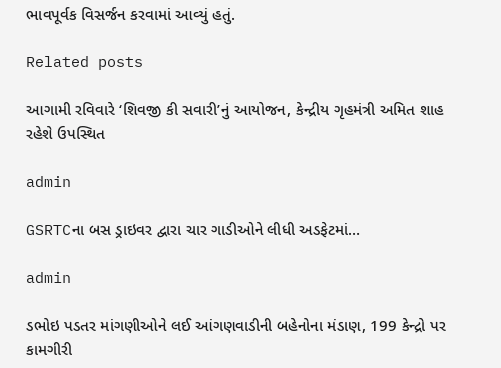ભાવપૂર્વક વિસર્જન કરવામાં આવ્યું હતું.

Related posts

આગામી રવિવારે ‘શિવજી કી સવારી’નું આયોજન, કેન્દ્રીય ગૃહમંત્રી અમિત શાહ રહેશે ઉપસ્થિત

admin

GSRTCના બસ ડ્રાઇવર દ્વારા ચાર ગાડીઓને લીધી અડફેટમાં…

admin

ડભોઇ પડતર માંગણીઓને લઈ આંગણવાડીની બહેનોના મંડાણ, 199 કેન્દ્રો પર કામગીરી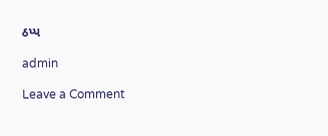ઠપ્પ

admin

Leave a Comment